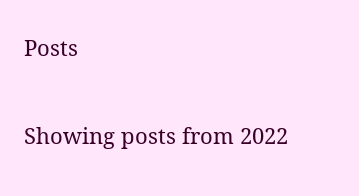Posts

Showing posts from 2022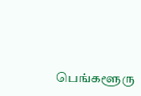பெங்களூரு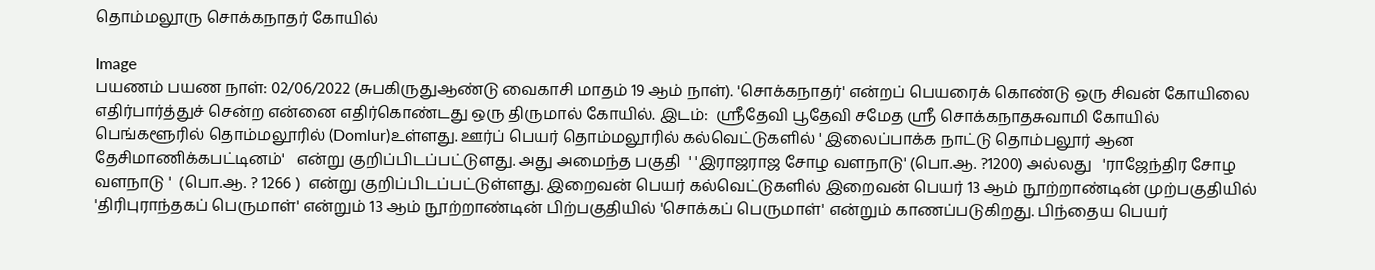தொம்மலூரு சொக்கநாதர் கோயில்

Image
பயணம் பயண நாள்: 02/06/2022 (சுபகிருதுஆண்டு வைகாசி மாதம் 19 ஆம் நாள்). 'சொக்கநாதர்' என்றப் பெயரைக் கொண்டு ஒரு சிவன் கோயிலை எதிர்பார்த்துச் சென்ற என்னை எதிர்கொண்டது ஒரு திருமால் கோயில். இடம்:  ஸ்ரீதேவி பூதேவி சமேத ஸ்ரீ சொக்கநாதசுவாமி கோயில் பெங்களூரில் தொம்மலூரில் (Domlur)உள்ளது. ஊர்ப் பெயர் தொம்மலூரில் கல்வெட்டுகளில் ' இலைப்பாக்க நாட்டு தொம்பலூர் ஆன தேசிமாணிக்கபட்டினம்'   என்று குறிப்பிடப்பட்டுளது. அது அமைந்த பகுதி  ' 'இராஜராஜ சோழ வளநாடு' (பொ.ஆ. ?1200) அல்லது   'ராஜேந்திர சோழ வளநாடு '  (பொ.ஆ. ? 1266 )  என்று குறிப்பிடப்பட்டுள்ளது. இறைவன் பெயர் கல்வெட்டுகளில் இறைவன் பெயர் 13 ஆம் நூற்றாண்டின் முற்பகுதியில் 'திரிபுராந்தகப் பெருமாள்' என்றும் 13 ஆம் நூற்றாண்டின் பிற்பகுதியில் 'சொக்கப் பெருமாள்' என்றும் காணப்படுகிறது. பிந்தைய பெயர்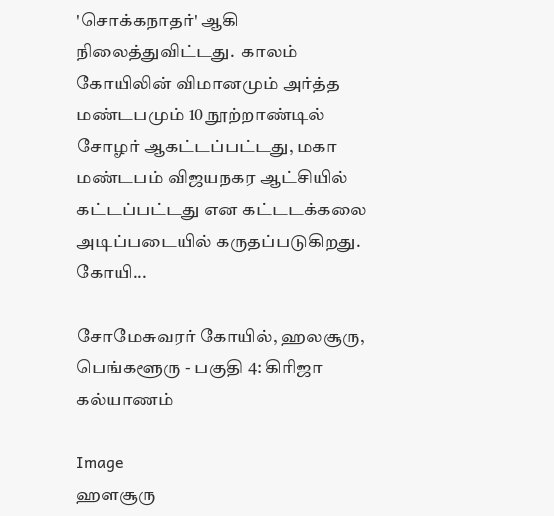'சொக்கநாதர்' ஆகி நிலைத்துவிட்டது.  காலம் கோயிலின் விமானமும் அர்த்த மண்டபமும் 10 நூற்றாண்டில் சோழர் ஆகட்டப்பட்டது, மகா மண்டபம் விஜயநகர ஆட்சியில் கட்டப்பட்டது என கட்டடக்கலை அடிப்படையில் கருதப்படுகிறது. கோயி...

சோமேசுவரர் கோயில், ஹலசூரு, பெங்களூரு - பகுதி 4: கிரிஜா கல்யாணம்

Image
ஹளசூரு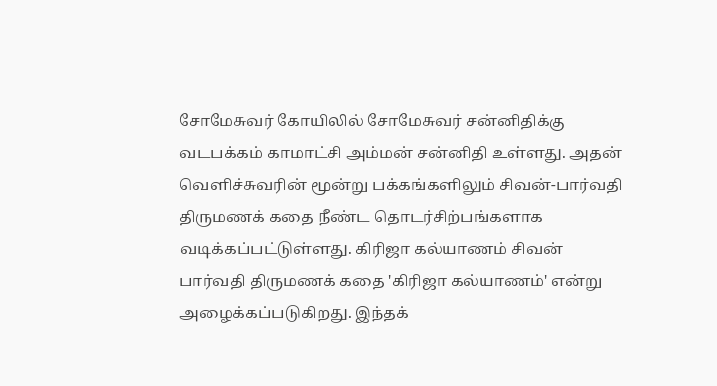சோமேசுவர் கோயிலில் சோமேசுவர் சன்னிதிக்கு வடபக்கம் காமாட்சி அம்மன் சன்னிதி உள்ளது. அதன் வெளிச்சுவரின் மூன்று பக்கங்களிலும் சிவன்-பார்வதி திருமணக் கதை நீண்ட தொடர்சிற்பங்களாக வடிக்கப்பட்டுள்ளது. கிரிஜா கல்யாணம் சிவன் பார்வதி திருமணக் கதை 'கிரிஜா கல்யாணம்' என்று அழைக்கப்படுகிறது. இந்தக்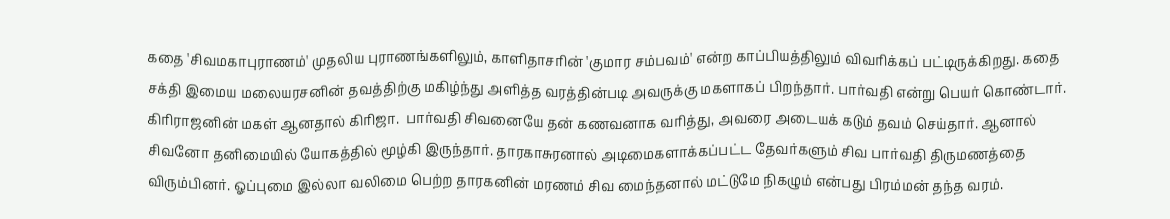கதை 'சிவமகாபுராணம்' முதலிய புராணங்களிலும், காளிதாசரின் 'குமார சம்பவம்' என்ற காப்பியத்திலும் விவரிக்கப் பட்டிருக்கிறது. கதை சக்தி இமைய மலையரசனின் தவத்திற்கு மகிழ்ந்து அளித்த வரத்தின்படி அவருக்கு மகளாகப் பிறந்தார். பார்வதி என்று பெயர் கொண்டார். கிரிராஜனின் மகள் ஆனதால் கிரிஜா.  பார்வதி சிவனையே தன் கணவனாக வரித்து, அவரை அடையக் கடும் தவம் செய்தார். ஆனால் சிவனோ தனிமையில் யோகத்தில் மூழ்கி இருந்தார். தாரகாசுரனால் அடிமைகளாக்கப்பட்ட தேவர்களும் சிவ பார்வதி திருமணத்தை விரும்பினர். ஓப்புமை இல்லா வலிமை பெற்ற தாரகனின் மரணம் சிவ மைந்தனால் மட்டுமே நிகழும் என்பது பிரம்மன் தந்த வரம்.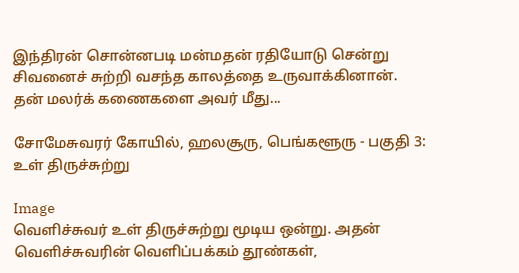இந்திரன் சொன்னபடி மன்மதன் ரதியோடு சென்று சிவனைச் சுற்றி வசந்த காலத்தை உருவாக்கினான். தன் மலர்க் கணைகளை அவர் மீது...

சோமேசுவரர் கோயில், ஹலசூரு, பெங்களூரு - பகுதி 3: உள் திருச்சுற்று

Image
வெளிச்சுவர் உள் திருச்சுற்று மூடிய ஒன்று. அதன் வெளிச்சுவரின் வெளிப்பக்கம் தூண்கள்,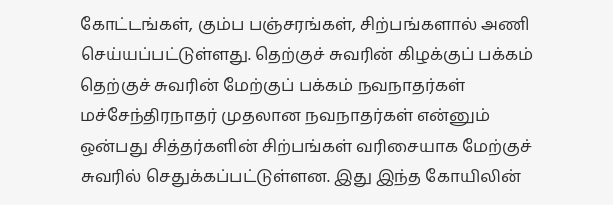கோட்டங்கள், கும்ப பஞ்சரங்கள், சிற்பங்களால் அணி செய்யப்பட்டுள்ளது. தெற்குச் சுவரின் கிழக்குப் பக்கம் தெற்குச் சுவரின் மேற்குப் பக்கம் நவநாதர்கள் மச்சேந்திரநாதர் முதலான நவநாதர்கள் என்னும் ஒன்பது சித்தர்களின் சிற்பங்கள் வரிசையாக மேற்குச் சுவரில் செதுக்கப்பட்டுள்ளன. இது இந்த கோயிலின்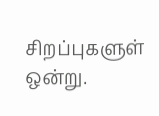சிறப்புகளுள் ஒன்று.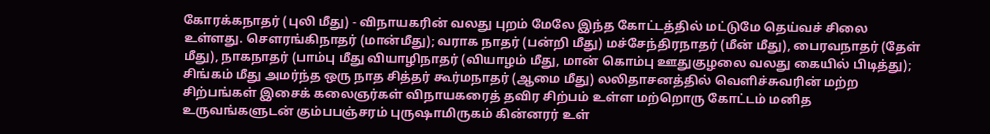கோரக்கநாதர் (புலி மீது) - விநாயகரின் வலது புறம் மேலே இந்த கோட்டத்தில் மட்டுமே தெய்வச் சிலை உள்ளது. சௌரங்கிநாதர் (மான்மீது); வராக நாதர் (பன்றி மீது) மச்சேந்திரநாதர் (மீன் மீது), பைரவநாதர் (தேள் மீது), நாகநாதர் (பாம்பு மீது வியாழிநாதர் (வியாழம் மீது, மான் கொம்பு ஊதுகுழலை வலது கையில் பிடித்து); சிங்கம் மீது அமர்ந்த ஒரு நாத சித்தர் கூர்மநாதர் (ஆமை மீது) லலிதாசனத்தில் வெளிச்சுவரின் மற்ற சிற்பங்கள் இசைக் கலைஞர்கள் விநாயகரைத் தவிர சிற்பம் உள்ள மற்றொரு கோட்டம் மனித உருவங்களுடன் கும்பபஞ்சரம் புருஷாமிருகம் கின்னரர் உள்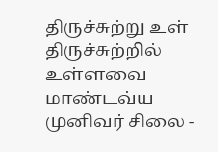திருச்சுற்று உள் திருச்சுற்றில் உள்ளவை  மாண்டவ்ய முனிவர் சிலை -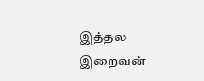இத்தல இறைவன்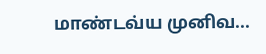மாண்டவ்ய முனிவ...